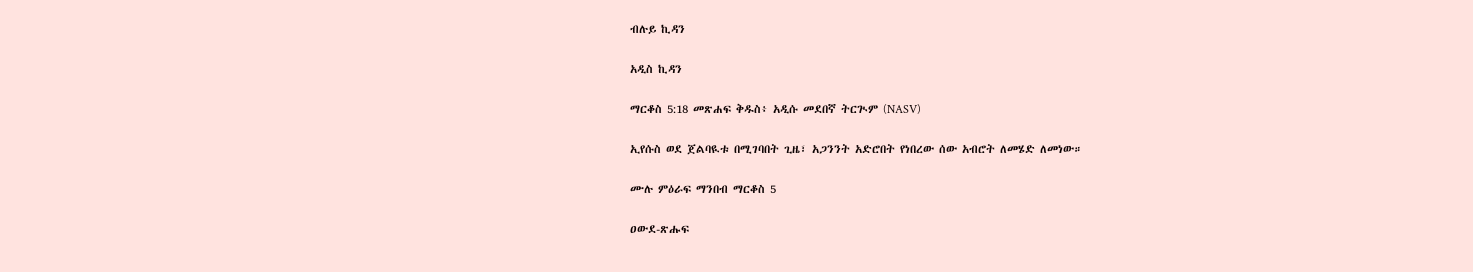ብሉይ ኪዳን

አዲስ ኪዳን

ማርቆስ 5:18 መጽሐፍ ቅዱስ፥ አዲሱ መደበኛ ትርጒም (NASV)

ኢየሱስ ወደ ጀልባዪቱ በሚገባበት ጊዜ፣ አጋንንት አድሮበት የነበረው ሰው አብሮት ለመሄድ ለመነው።

ሙሉ ምዕራፍ ማንበብ ማርቆስ 5

ዐውደ-ጽሑፍ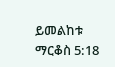ይመልከቱ ማርቆስ 5:18